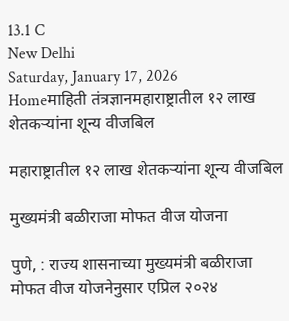13.1 C
New Delhi
Saturday, January 17, 2026
Homeमाहिती तंत्रज्ञानमहाराष्ट्रातील १२ लाख शेतकऱ्यांना शून्य वीजबिल

महाराष्ट्रातील १२ लाख शेतकऱ्यांना शून्य वीजबिल

मुख्यमंत्री बळीराजा मोफत वीज योजना

पुणे, : राज्य शासनाच्या मुख्यमंत्री बळीराजा मोफत वीज योजनेनुसार एप्रिल २०२४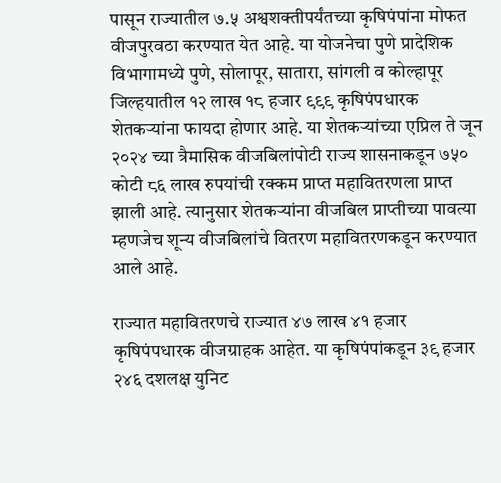पासून राज्यातील ७.५ अश्वशक्तीपर्यंतच्या कृषिपंपांना मोफत वीजपुरवठा करण्यात येत आहे. या योजनेचा पुणे प्रादेशिक विभागामध्ये पुणे, सोलापूर, सातारा, सांगली व कोल्हापूर जिल्हयातील १२ लाख १८ हजार ९९९ कृषिपंपधारक शेतकऱ्यांना फायदा होणार आहे. या शेतकऱ्यांच्या एप्रिल ते जून २०२४ च्या त्रैमासिक वीजबिलांपोटी राज्य शासनाकडून ७५० कोटी ८६ लाख रुपयांची रक्कम प्राप्त महावितरणला प्राप्त झाली आहे. त्यानुसार शेतकऱ्यांना वीजबिल प्राप्तीच्या पावत्या म्हणजेच शून्य वीजबिलांचे वितरण महावितरणकडून करण्यात आले आहे.

राज्यात महावितरणचे राज्यात ४७ लाख ४१ हजार कृषिपंपधारक वीजग्राहक आहेत. या कृषिपंपांकडून ३९ हजार २४६ दशलक्ष युनिट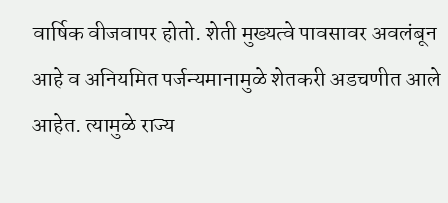वार्षिक वीजवापर होतो. शेती मुख्यत्वे पावसावर अवलंबून आहे व अनियमित पर्जन्यमानामुळे शेतकरी अडचणीत आले आहेत. त्यामुळे राज्य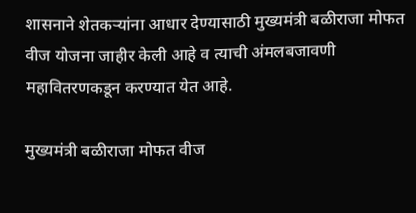शासनाने शेतकऱ्यांना आधार देण्यासाठी मुख्यमंत्री बळीराजा मोफत वीज योजना जाहीर केली आहे व त्याची अंमलबजावणी महावितरणकडून करण्यात येत आहे.

मुख्यमंत्री बळीराजा मोफत वीज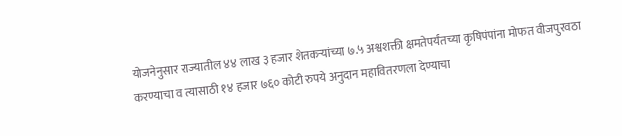योजनेनुसार राज्यातील ४४ लाख ३ हजार शेतकऱ्यांच्या ७.५ अश्वशक्ती क्षमतेपर्यंतच्या कृषिपंपांना मोफत वीजपुरवठा करण्याचा व त्यासाठी १४ हजार ७६० कोटी रुपये अनुदान महावितरणला देण्याचा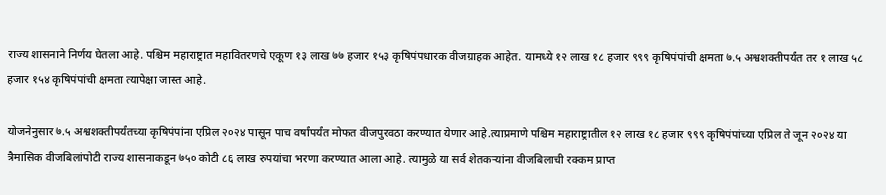राज्य शासनाने निर्णय घेतला आहे. पश्चिम महाराष्ट्रात महावितरणचे एकूण १३ लाख ७७ हजार १५३ कृषिपंपधारक वीजग्राहक आहेत. यामध्ये १२ लाख १८ हजार ९९९ कृषिपंपांची क्षमता ७.५ अश्वशक्तीपर्यंत तर १ लाख ५८ हजार १५४ कृषिपंपांची क्षमता त्यापेक्षा जास्त आहे.

योजनेनुसार ७.५ अश्वशक्तीपर्यंतच्या कृषिपंपांना एप्रिल २०२४ पासून पाच वर्षांपर्यंत मोफत वीजपुरवठा करण्यात येणार आहे.त्याप्रमाणे पश्चिम महाराष्ट्रातील १२ लाख १८ हजार ९९९ कृषिपंपांच्या एप्रिल ते जून २०२४ या त्रैमासिक वीजबिलांपोटी राज्य शासनाकडून ७५० कोटी ८६ लाख रुपयांचा भरणा करण्यात आला आहे. त्यामुळे या सर्व शेतकऱ्यांना वीजबिलाची रक्कम प्राप्त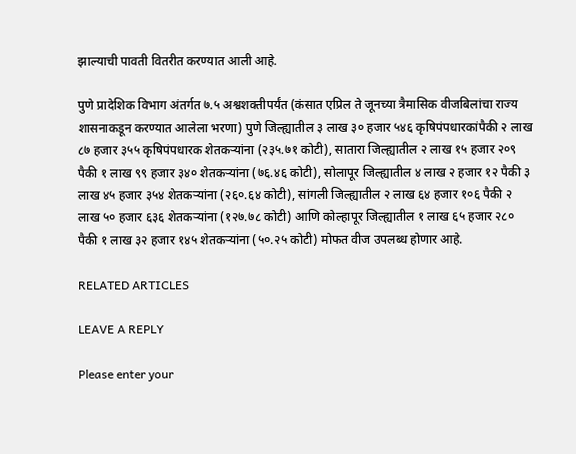झाल्याची पावती वितरीत करण्यात आली आहे.

पुणे प्रादेशिक विभाग अंतर्गत ७.५ अश्वशक्तीपर्यंत (कंसात एप्रिल ते जूनच्या त्रैमासिक वीजबिलांचा राज्य शासनाकडून करण्यात आलेला भरणा) पुणे जिल्ह्यातील ३ लाख ३० हजार ५४६ कृषिपंपधारकांपैकी २ लाख ८७ हजार ३५५ कृषिपंपधारक शेतकऱ्यांना (२३५.७१ कोटी), सातारा जिल्ह्यातील २ लाख १५ हजार २०९ पैकी १ लाख ९९ हजार ३४० शेतकऱ्यांना (७६.४६ कोटी), सोलापूर जिल्ह्यातील ४ लाख २ हजार १२ पैकी ३ लाख ४५ हजार ३५४ शेतकऱ्यांना (२६०.६४ कोटी), सांगली जिल्ह्यातील २ लाख ६४ हजार १०६ पैकी २ लाख ५० हजार ६३६ शेतकऱ्यांना (१२७.७८ कोटी) आणि कोल्हापूर जिल्ह्यातील १ लाख ६५ हजार २८० पैकी १ लाख ३२ हजार १४५ शेतकऱ्यांना (५०.२५ कोटी) मोफत वीज उपलब्ध होणार आहे.

RELATED ARTICLES

LEAVE A REPLY

Please enter your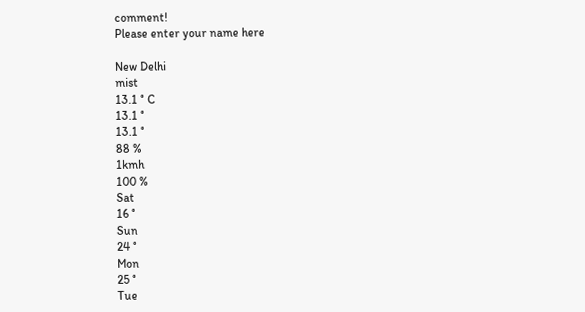comment!
Please enter your name here

New Delhi
mist
13.1 ° C
13.1 °
13.1 °
88 %
1kmh
100 %
Sat
16 °
Sun
24 °
Mon
25 °
Tue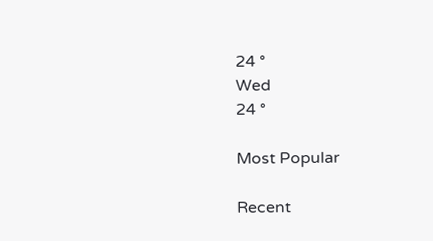24 °
Wed
24 °

Most Popular

Recent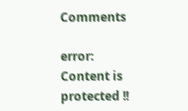Comments

error: Content is protected !!